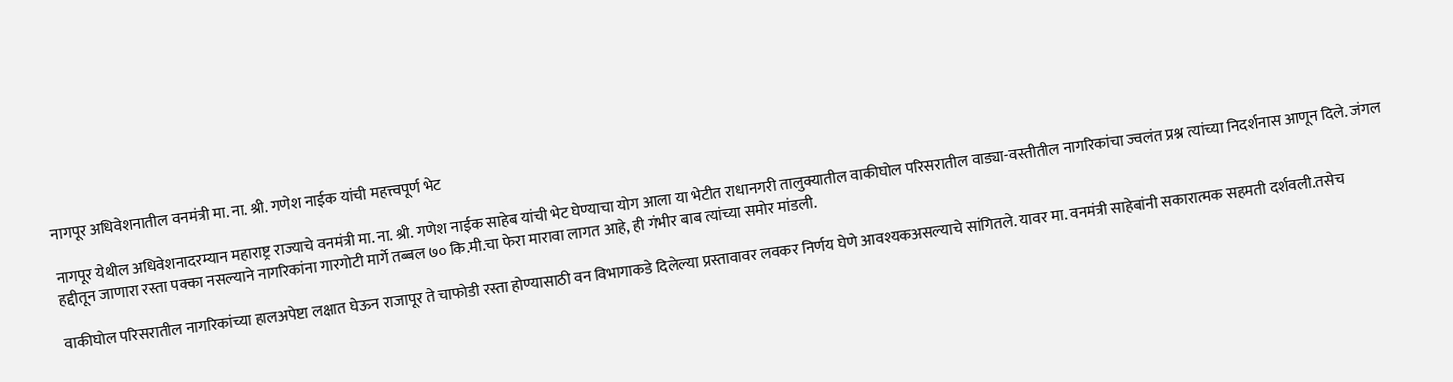नागपूर अधिवेशनातील वनमंत्री मा. ना. श्री. गणेश नाईक यांची महत्त्वपूर्ण भेट

नागपूर येथील अधिवेशनादरम्यान महाराष्ट्र राज्याचे वनमंत्री मा. ना. श्री. गणेश नाईक साहेब यांची भेट घेण्याचा योग आला या भेटीत राधानगरी तालुक्यातील वाकीघोल परिसरातील वाड्या-वस्तीतील नागरिकांचा ज्वलंत प्रश्न त्यांच्या निदर्शनास आणून दिले. जंगल हद्दीतून जाणारा रस्ता पक्का नसल्याने नागरिकांना गारगोटी मार्गे तब्बल ७० कि.मी.चा फेरा मारावा लागत आहे, ही गंभीर बाब त्यांच्या समोर मांडली.

वाकीघोल परिसरातील नागरिकांच्या हालअपेष्टा लक्षात घेऊन राजापूर ते चाफोडी रस्ता होण्यासाठी वन विभागाकडे दिलेल्या प्रस्तावावर लवकर निर्णय घेणे आवश्यकअसल्याचे सांगितले. यावर मा. वनमंत्री साहेबांनी सकारात्मक सहमती दर्शवली.तसेच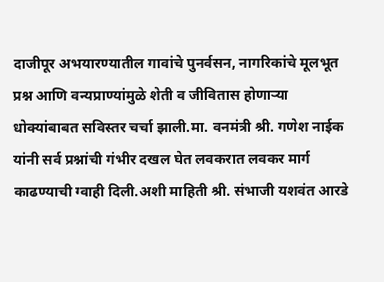दाजीपूर अभयारण्यातील गावांचे पुनर्वसन, नागरिकांचे मूलभूत प्रश्न आणि वन्यप्राण्यांमुळे शेती व जीवितास होणाऱ्या धोक्यांबाबत सविस्तर चर्चा झाली.मा. वनमंत्री श्री. गणेश नाईक यांनी सर्व प्रश्नांची गंभीर दखल घेत लवकरात लवकर मार्ग काढण्याची ग्वाही दिली.अशी माहिती श्री. संभाजी यशवंत आरडे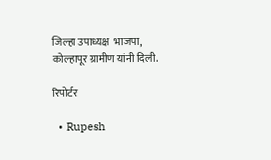जिल्हा उपाध्यक्ष  भाजपा, कोल्हापूर ग्रामीण यांनी दिली.

रिपोर्टर

  • Rupesh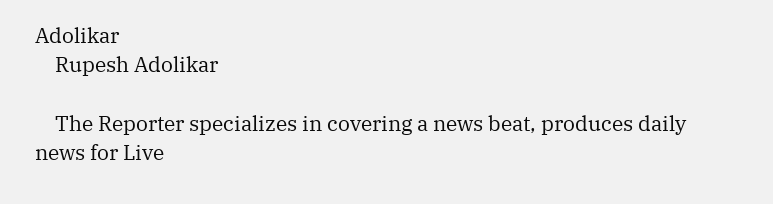Adolikar
    Rupesh Adolikar

    The Reporter specializes in covering a news beat, produces daily news for Live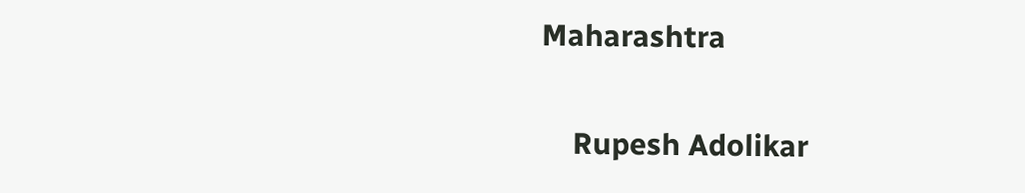Maharashtra

    Rupesh Adolikar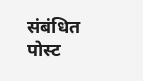संबंधित पोस्ट